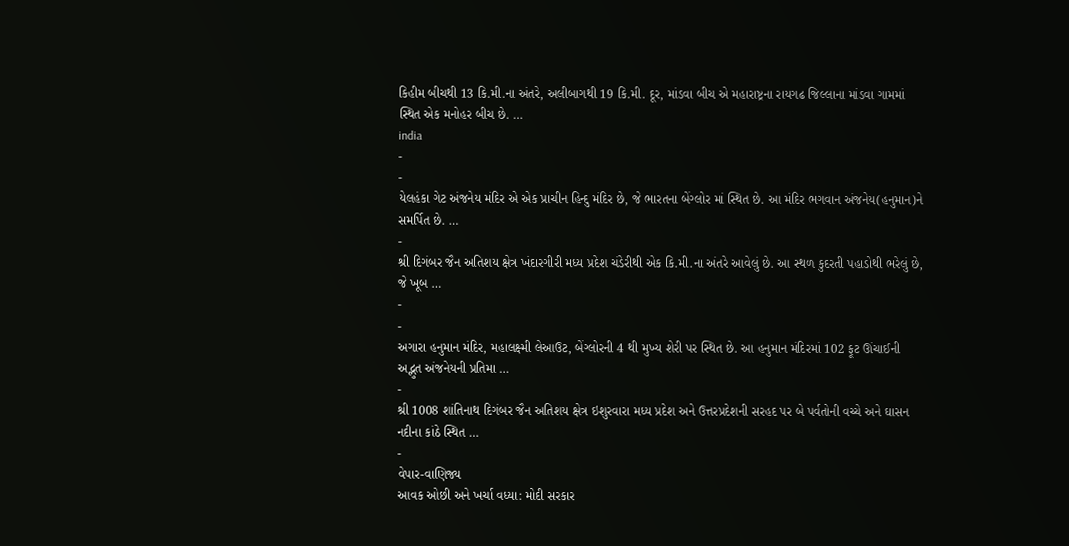કિહીમ બીચથી 13 કિ.મી.ના અંતરે, અલીબાગથી 19 કિ.મી. દૂર, માંડવા બીચ એ મહારાષ્ટ્રના રાયગઢ જિલ્લાના માંડવા ગામમાં સ્થિત એક મનોહર બીચ છે. …
india
-
-
યેલહંકા ગેટ અંજનેય મંદિર એ એક પ્રાચીન હિન્દુ મંદિર છે, જે ભારતના બેંગ્લોર માં સ્થિત છે. આ મંદિર ભગવાન અંજનેય(હનુમાન)ને સમર્પિત છે. …
-
શ્રી દિગંબર જૈન અતિશય ક્ષેત્ર ખંદારગીરી મધ્ય પ્રદેશ ચંડેરીથી એક કિ.મી.ના અંતરે આવેલું છે. આ સ્થળ કુદરતી પહાડોથી ભરેલું છે, જે ખૂબ …
-
-
અગારા હનુમાન મંદિર, મહાલક્ષ્મી લેઆઉટ, બેંગ્લોરની 4 થી મુખ્ય શેરી પર સ્થિત છે. આ હનુમાન મંદિરમાં 102 ફૂટ ઊંચાઈની અદ્ભુત અંજનેયની પ્રતિમા …
-
શ્રી 1008 શાંતિનાથ દિગંબર જૈન અતિશય ક્ષેત્ર ઇશુરવારા મધ્ય પ્રદેશ અને ઉત્તરપ્રદેશની સરહદ પર બે પર્વતોની વચ્ચે અને ઘાસન નદીના કાંઠે સ્થિત …
-
વેપાર-વાણિજ્ય
આવક ઓછી અને ખર્ચા વધ્યા: મોદી સરકાર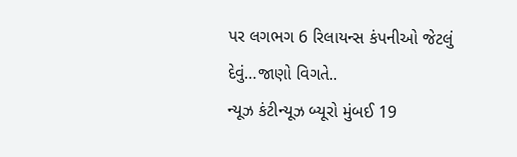પર લગભગ 6 રિલાયન્સ કંપનીઓ જેટલું દેવું…જાણો વિગતે..
ન્યૂઝ કંટીન્યૂઝ બ્યૂરો મુંબઈ 19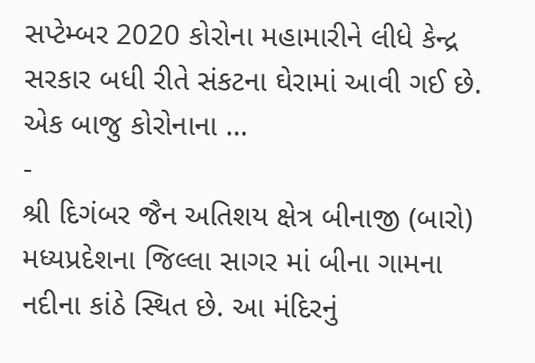સપ્ટેમ્બર 2020 કોરોના મહામારીને લીધે કેન્દ્ર સરકાર બધી રીતે સંકટના ઘેરામાં આવી ગઈ છે. એક બાજુ કોરોનાના …
-
શ્રી દિગંબર જૈન અતિશય ક્ષેત્ર બીનાજી (બારો) મધ્યપ્રદેશના જિલ્લા સાગર માં બીના ગામના નદીના કાંઠે સ્થિત છે. આ મંદિરનું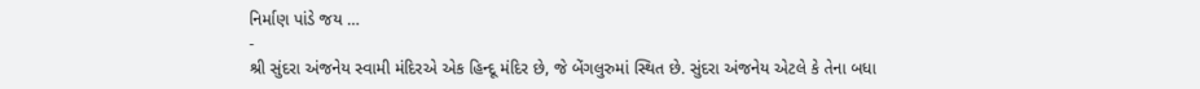નિર્માણ પાંડે જય …
-
શ્રી સુંદરા અંજનેય સ્વામી મંદિરએ એક હિન્દૂ મંદિર છે, જે બેંગલુરુમાં સ્થિત છે. સુંદરા અંજનેય એટલે કે તેના બધા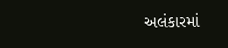અલંકારમાં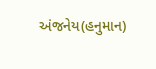અંજનેય(હનુમાન)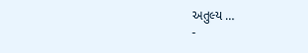અતુલ્ય …
-